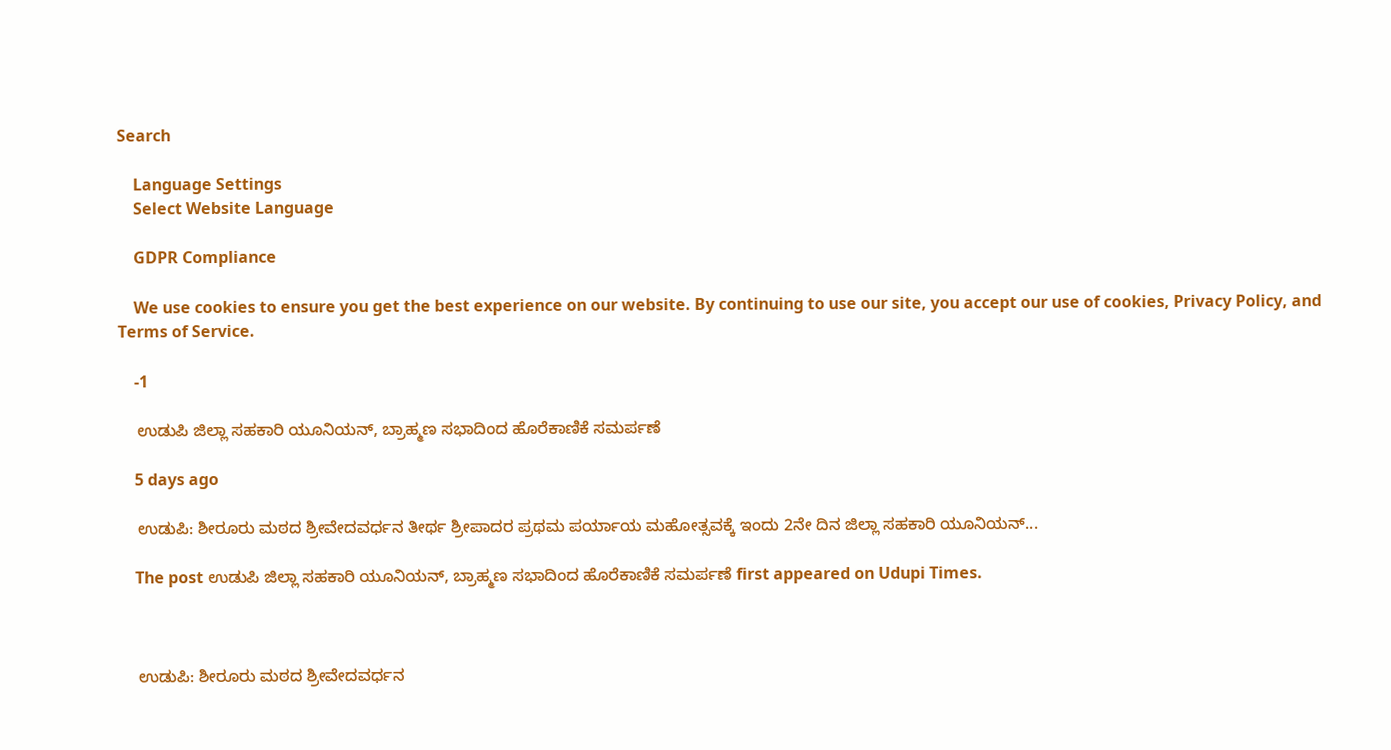Search

    Language Settings
    Select Website Language

    GDPR Compliance

    We use cookies to ensure you get the best experience on our website. By continuing to use our site, you accept our use of cookies, Privacy Policy, and Terms of Service.

    -1

    ಉಡುಪಿ ಜಿಲ್ಲಾ ಸಹಕಾರಿ ಯೂನಿಯನ್, ಬ್ರಾಹ್ಮಣ ಸಭಾದಿಂದ ಹೊರೆಕಾಣಿಕೆ ಸಮರ್ಪಣೆ

    5 days ago

    ಉಡುಪಿ: ಶೀರೂರು ಮಠದ ಶ್ರೀವೇದವರ್ಧನ ತೀರ್ಥ ಶ್ರೀಪಾದರ ಪ್ರಥಮ ಪರ್ಯಾಯ ಮಹೋತ್ಸವಕ್ಕೆ ಇಂದು 2ನೇ ದಿನ ಜಿಲ್ಲಾ ಸಹಕಾರಿ ಯೂನಿಯನ್...

    The post ಉಡುಪಿ ಜಿಲ್ಲಾ ಸಹಕಾರಿ ಯೂನಿಯನ್, ಬ್ರಾಹ್ಮಣ ಸಭಾದಿಂದ ಹೊರೆಕಾಣಿಕೆ ಸಮರ್ಪಣೆ first appeared on Udupi Times.



    ಉಡುಪಿ: ಶೀರೂರು ಮಠದ ಶ್ರೀವೇದವರ್ಧನ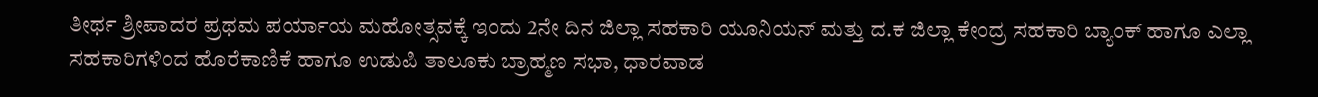ತೀರ್ಥ ಶ್ರೀಪಾದರ ಪ್ರಥಮ ಪರ್ಯಾಯ ಮಹೋತ್ಸವಕ್ಕೆ ಇಂದು 2ನೇ ದಿನ ಜಿಲ್ಲಾ ಸಹಕಾರಿ ಯೂನಿಯನ್ ಮತ್ತು ದ.ಕ ಜಿಲ್ಲಾ ಕೇಂದ್ರ ಸಹಕಾರಿ ಬ್ಯಾಂಕ್‌ ಹಾಗೂ ಎಲ್ಲಾ ಸಹಕಾರಿಗಳಿಂದ ಹೊರೆಕಾಣಿಕೆ ಹಾಗೂ ಉಡುಪಿ ತಾಲೂಕು ಬ್ರಾಹ್ಮಣ ಸಭಾ, ಧಾರವಾಡ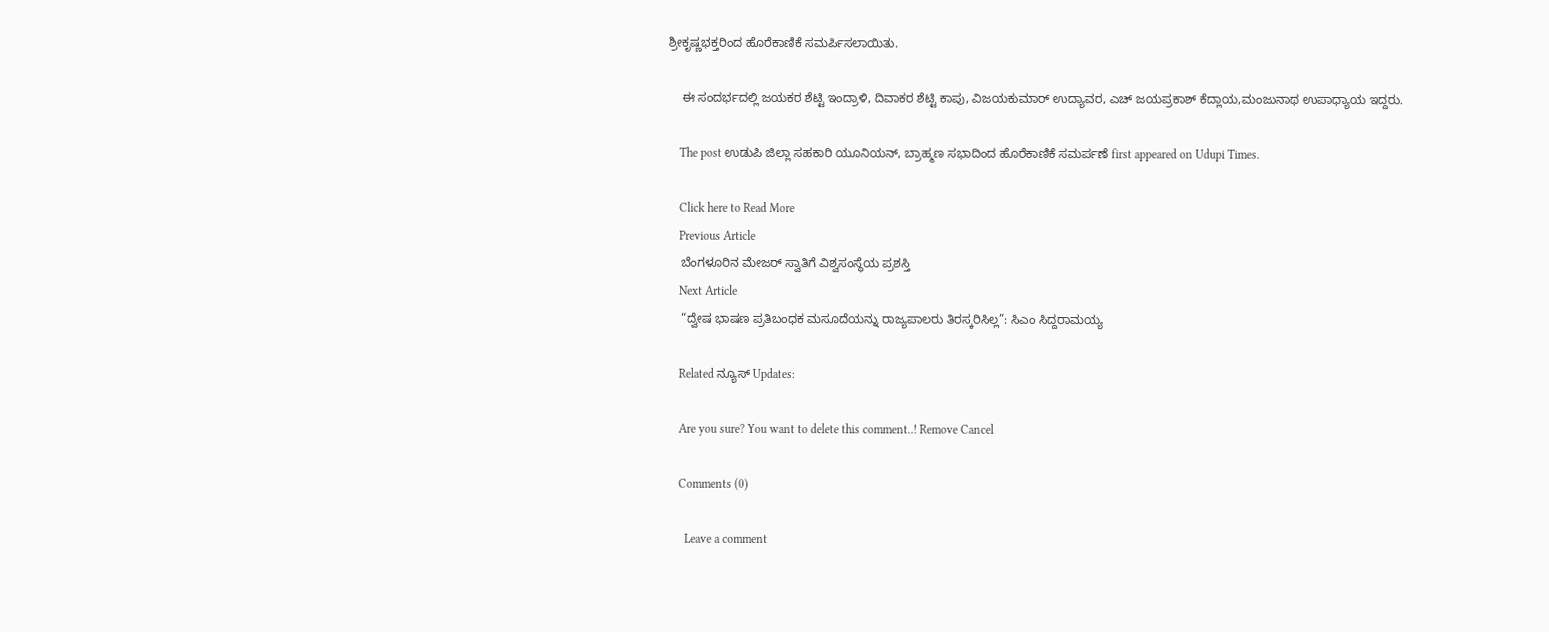ಶ್ರೀಕೃಷ್ಣಭಕ್ತರಿಂದ ಹೊರೆಕಾಣಿಕೆ ಸಮರ್ಪಿಸಲಾಯಿತು.

    ಈ ಸಂದರ್ಭದಲ್ಲಿ ಜಯಕರ ಶೆಟ್ಟಿ ಇಂದ್ರಾಳಿ, ದಿವಾಕರ ಶೆಟ್ಟಿ ಕಾಪು, ವಿಜಯಕುಮಾರ್ ಉದ್ಯಾವರ, ಎಚ್ ಜಯಪ್ರಕಾಶ್ ಕೆದ್ಲಾಯ,ಮಂಜುನಾಥ ಉಪಾಧ್ಯಾಯ ಇದ್ದರು.

    The post ಉಡುಪಿ ಜಿಲ್ಲಾ ಸಹಕಾರಿ ಯೂನಿಯನ್, ಬ್ರಾಹ್ಮಣ ಸಭಾದಿಂದ ಹೊರೆಕಾಣಿಕೆ ಸಮರ್ಪಣೆ first appeared on Udupi Times.

    Click here to Read More
    Previous Article
    ಬೆಂಗಳೂರಿನ ಮೇಜರ್ ಸ್ವಾತಿಗೆ ವಿಶ್ವಸಂಸ್ಥೆಯ ಪ್ರಶಸ್ತಿ
    Next Article
    “ದ್ವೇಷ ಭಾಷಣ ಪ್ರತಿಬಂಧಕ ಮಸೂದೆಯನ್ನು ರಾಜ್ಯಪಾಲರು ತಿರಸ್ಕರಿಸಿಲ್ಲ”: ಸಿಎಂ ಸಿದ್ದರಾಮಯ್ಯ

    Related ನ್ಯೂಸ್ Updates:

    Are you sure? You want to delete this comment..! Remove Cancel

    Comments (0)

      Leave a comment